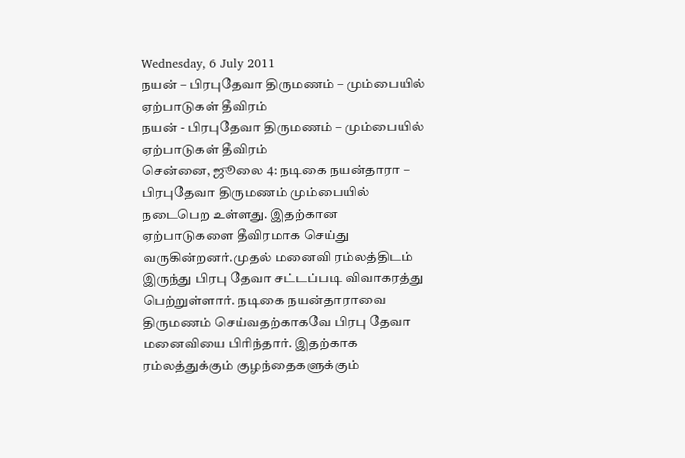Wednesday, 6 July 2011
நயன் – பிரபுதேவா திருமணம் – மும்பையில் ஏற்பாடுகள் தீவிரம்
நயன் - பிரபுதேவா திருமணம் – மும்பையில் ஏற்பாடுகள் தீவிரம்
சென்னை, ஜூலை 4: நடிகை நயன்தாரா – பிரபுதேவா திருமணம் மும்பையில் நடைபெற உள்ளது. இதற்கான ஏற்பாடுகளை தீவிரமாக செய்து வருகின்றனர்.முதல் மனைவி ரம்லத்திடம் இருந்து பிரபு தேவா சட்டப்படி விவாகரத்து பெற்றுள்ளார். நடிகை நயன்தாராவை திருமணம் செய்வதற்காகவே பிரபு தேவா மனைவியை பிரிந்தார். இதற்காக ரம்லத்துக்கும் குழந்தைகளுக்கும்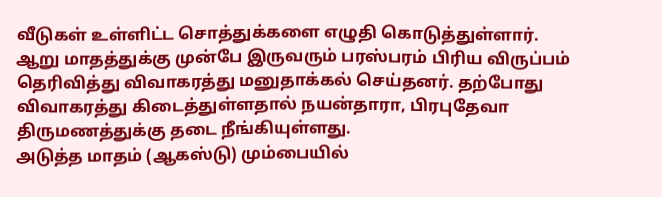வீடுகள் உள்ளிட்ட சொத்துக்களை எழுதி கொடுத்துள்ளார். ஆறு மாதத்துக்கு முன்பே இருவரும் பரஸ்பரம் பிரிய விருப்பம் தெரிவித்து விவாகரத்து மனுதாக்கல் செய்தனர். தற்போது விவாகரத்து கிடைத்துள்ளதால் நயன்தாரா, பிரபுதேவா திருமணத்துக்கு தடை நீங்கியுள்ளது.
அடுத்த மாதம் (ஆகஸ்டு) மும்பையில்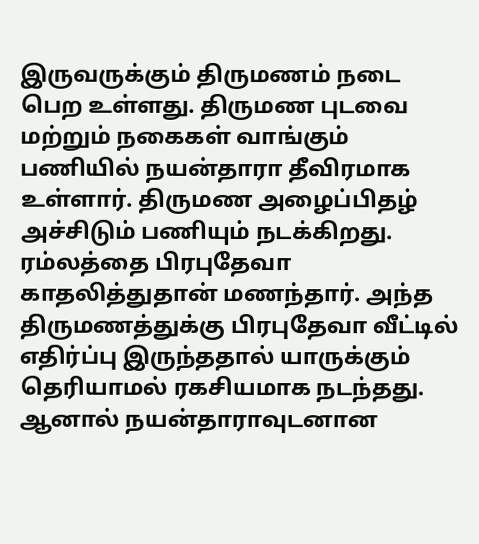இருவருக்கும் திருமணம் நடை பெற உள்ளது. திருமண புடவை மற்றும் நகைகள் வாங்கும் பணியில் நயன்தாரா தீவிரமாக உள்ளார். திருமண அழைப்பிதழ் அச்சிடும் பணியும் நடக்கிறது. ரம்லத்தை பிரபுதேவா காதலித்துதான் மணந்தார். அந்த திருமணத்துக்கு பிரபுதேவா வீட்டில் எதிர்ப்பு இருந்ததால் யாருக்கும் தெரியாமல் ரகசியமாக நடந்தது.
ஆனால் நயன்தாராவுடனான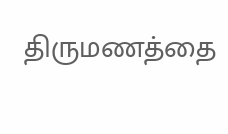திருமணத்தை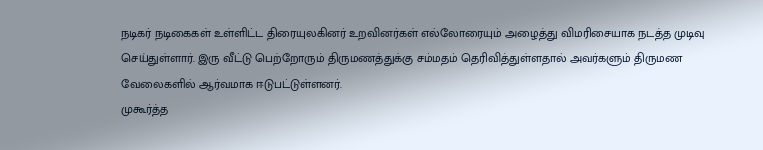நடிகர் நடிகைகள் உள்ளிட்ட திரையுலகினர் உறவினர்கள் எல்லோரையும் அழைத்து விமரிசையாக நடத்த முடிவு செய்துள்ளார். இரு வீட்டு பெற்றோரும் திருமணத்துக்கு சம்மதம் தெரிவித்துள்ளதால் அவர்களும் திருமண வேலைகளில் ஆர்வமாக ஈடுபட்டுள்ளனர்.
முகூர்த்த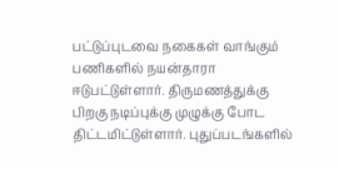பட்டுப்புடவை நகைகள் வாங்கும் பணிகளில் நயன்தாரா ஈடுபட்டுள்ளார். திருமணத்துக்கு பிறகு நடிப்புக்கு முழுக்கு போட திட்டமிட்டுள்ளார். புதுப்படங்களில்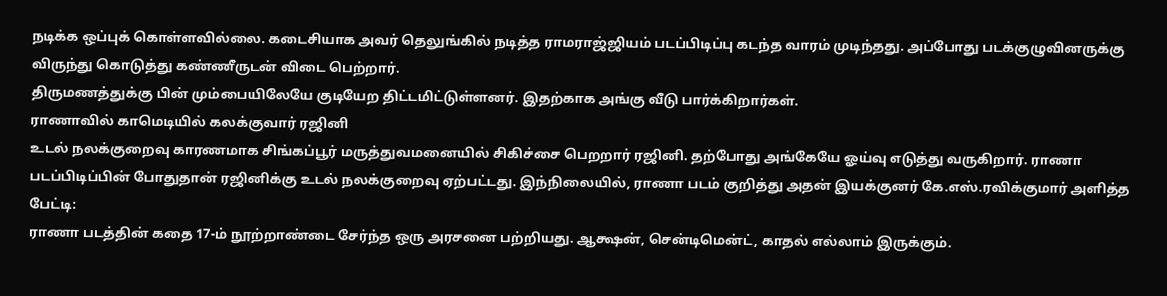நடிக்க ஒப்புக் கொள்ளவில்லை. கடைசியாக அவர் தெலுங்கில் நடித்த ராமராஜ்ஜியம் படப்பிடிப்பு கடந்த வாரம் முடிந்தது. அப்போது படக்குழுவினருக்கு விருந்து கொடுத்து கண்ணீருடன் விடை பெற்றார்.
திருமணத்துக்கு பின் மும்பையிலேயே குடியேற திட்டமிட்டுள்ளனர். இதற்காக அங்கு வீடு பார்க்கிறார்கள்.
ராணாவில் காமெடியில் கலக்குவார் ரஜினி
உடல் நலக்குறைவு காரணமாக சிங்கப்பூர் மருத்துவமனையில் சிகிச்சை பெறறார் ரஜினி. தற்போது அங்கேயே ஓய்வு எடுத்து வருகிறார். ராணா படப்பிடிப்பின் போதுதான் ரஜினிக்கு உடல் நலக்குறைவு ஏற்பட்டது. இந்நிலையில், ராணா படம் குறித்து அதன் இயக்குனர் கே.எஸ்.ரவிக்குமார் அளித்த பேட்டி:
ராணா படத்தின் கதை 17-ம் நூற்றாண்டை சேர்ந்த ஒரு அரசனை பற்றியது. ஆக்ஷன், சென்டிமென்ட், காதல் எல்லாம் இருக்கும்.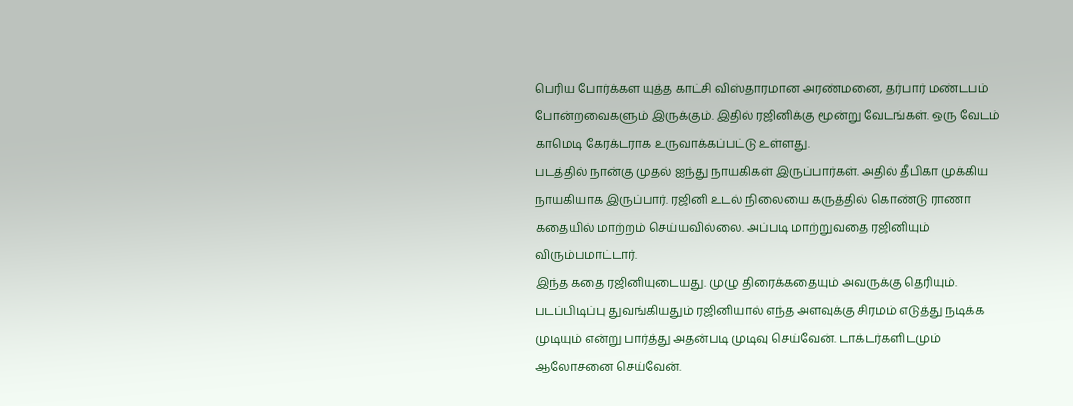பெரிய போர்க்கள யுத்த காட்சி விஸ்தாரமான அரண்மனை, தர்பார் மண்டபம் போன்றவைகளும் இருக்கும். இதில் ரஜினிக்கு மூன்று வேடங்கள். ஒரு வேடம் காமெடி கேரக்டராக உருவாக்கப்பட்டு உள்ளது.
படத்தில் நான்கு முதல் ஐந்து நாயகிகள் இருப்பார்கள். அதில் தீபிகா முக்கிய நாயகியாக இருப்பார். ரஜினி உடல் நிலையை கருத்தில் கொண்டு ராணா கதையில் மாற்றம் செய்யவில்லை. அப்படி மாற்றுவதை ரஜினியும் விரும்பமாட்டார்.
இந்த கதை ரஜினியுடையது. முழு திரைக்கதையும் அவருக்கு தெரியும். படப்பிடிப்பு துவங்கியதும் ரஜினியால் எந்த அளவுக்கு சிரமம் எடுத்து நடிக்க முடியும் என்று பார்த்து அதன்படி முடிவு செய்வேன். டாக்டர்களிடமும் ஆலோசனை செய்வேன்.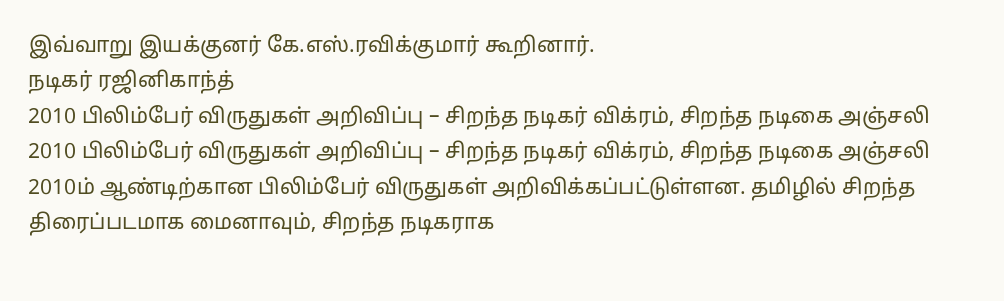இவ்வாறு இயக்குனர் கே.எஸ்.ரவிக்குமார் கூறினார்.
நடிகர் ரஜினிகாந்த்
2010 பிலிம்பேர் விருதுகள் அறிவிப்பு – சிறந்த நடிகர் விக்ரம், சிறந்த நடிகை அஞ்சலி
2010 பிலிம்பேர் விருதுகள் அறிவிப்பு – சிறந்த நடிகர் விக்ரம், சிறந்த நடிகை அஞ்சலி
2010ம் ஆண்டிற்கான பிலிம்பேர் விருதுகள் அறிவிக்கப்பட்டுள்ளன. தமிழில் சிறந்த திரைப்படமாக மைனாவும், சிறந்த நடிகராக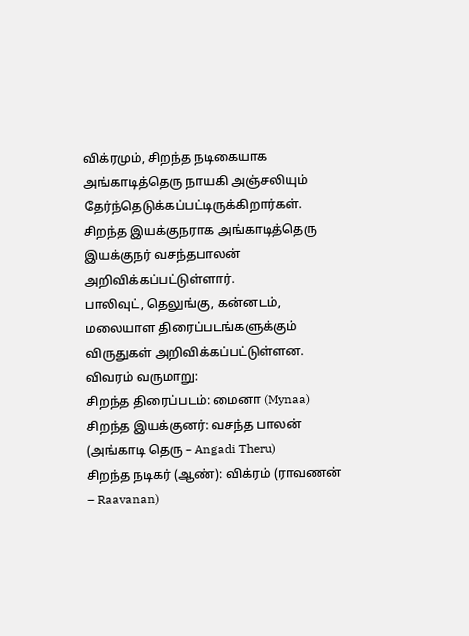விக்ரமும், சிறந்த நடிகையாக அங்காடித்தெரு நாயகி அஞ்சலியும் தேர்ந்தெடுக்கப்பட்டிருக்கிறார்கள். சிறந்த இயக்குநராக அங்காடித்தெரு இயக்குநர் வசந்தபாலன் அறிவிக்கப்பட்டுள்ளார்.
பாலிவுட், தெலுங்கு, கன்னடம், மலையாள திரைப்படங்களுக்கும் விருதுகள் அறிவிக்கப்பட்டுள்ளன.
விவரம் வருமாறு:
சிறந்த திரைப்படம்: மைனா (Mynaa)
சிறந்த இயக்குனர்: வசந்த பாலன் (அங்காடி தெரு – Angadi Theru)
சிறந்த நடிகர் (ஆண்): விக்ரம் (ராவணன் – Raavanan)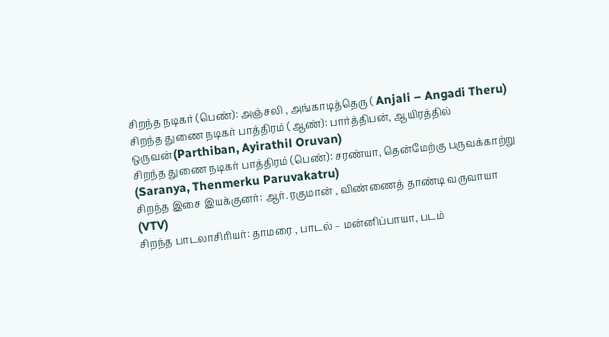சிறந்த நடிகர் (பெண்): அஞ்சலி , அங்காடித்தெரு ( Anjali – Angadi Theru)
சிறந்த துணை நடிகர் பாத்திரம் (ஆண்): பார்த்திபன், ஆயிரத்தில் ஒருவன்(Parthiban, Ayirathil Oruvan)
சிறந்த துணை நடிகர் பாத்திரம் (பெண்): சரண்யா, தென்மேற்கு பருவக்காற்று (Saranya, Thenmerku Paruvakatru)
சிறந்த இசை இயக்குனர்: ஆர். ரகுமான் , விண்ணைத் தாண்டி வருவாயா (VTV)
சிறந்த பாடலாசிரியர்: தாமரை , பாடல் – மன்னிப்பாயா, படம்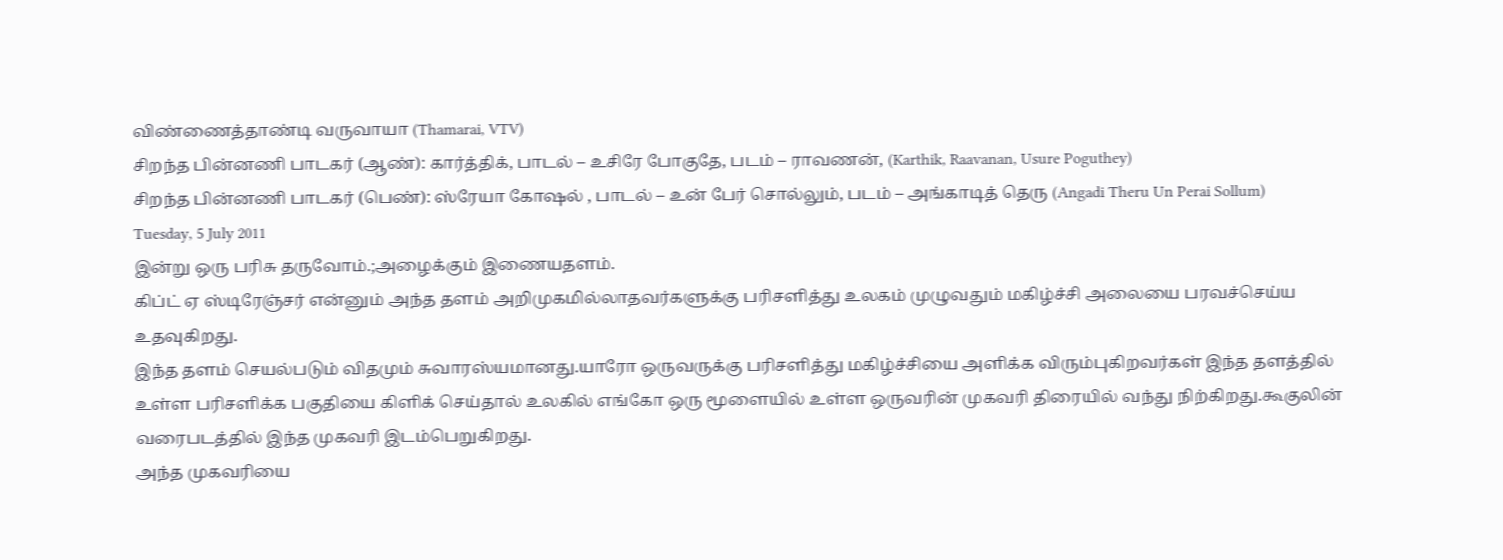விண்ணைத்தாண்டி வருவாயா (Thamarai, VTV)
சிறந்த பின்னணி பாடகர் (ஆண்): கார்த்திக், பாடல் – உசிரே போகுதே, படம் – ராவணன், (Karthik, Raavanan, Usure Poguthey)
சிறந்த பின்னணி பாடகர் (பெண்): ஸ்ரேயா கோஷல் , பாடல் – உன் பேர் சொல்லும், படம் – அங்காடித் தெரு (Angadi Theru Un Perai Sollum)
Tuesday, 5 July 2011
இன்று ஒரு பரிசு தருவோம்.;அழைக்கும் இணையதளம்.
கிப்ட் ஏ ஸ்டிரேஞ்சர் என்னும் அந்த தளம் அறிமுகமில்லாதவர்களுக்கு பரிசளித்து உலகம் முழுவதும் மகிழ்ச்சி அலையை பரவச்செய்ய உதவுகிறது.
இந்த தளம் செயல்படும் விதமும் சுவாரஸ்யமானது.யாரோ ஒருவருக்கு பரிசளித்து மகிழ்ச்சியை அளிக்க விரும்புகிறவர்கள் இந்த தளத்தில் உள்ள பரிசளிக்க பகுதியை கிளிக் செய்தால் உலகில் எங்கோ ஒரு மூளையில் உள்ள ஒருவரின் முகவரி திரையில் வந்து நிற்கிறது.கூகுலின் வரைபடத்தில் இந்த முகவரி இடம்பெறுகிறது.
அந்த முகவரியை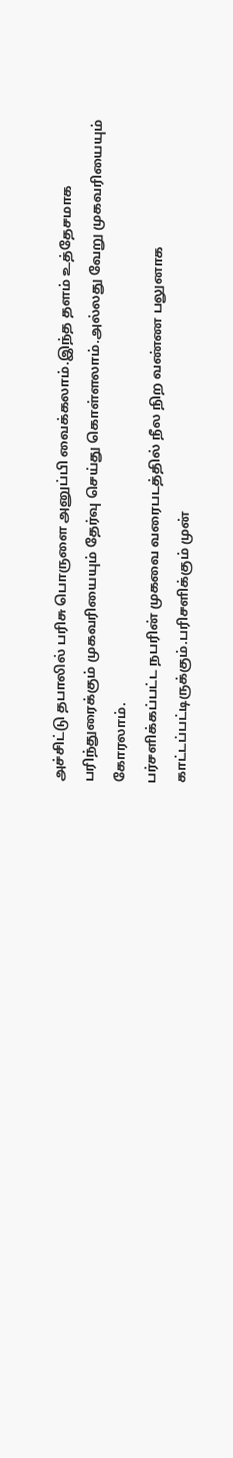அச்சிட்டு தபாலில் பரிசு பொருளை அனுப்பி வைக்கலாம்.இந்த தளம் உத்தேசமாக பரிந்துரைக்கும் முகவரியையும் தேர்வு செய்து கொள்ளலாம்.அல்லது வேறு முகவரியையும் கோரலாம்.
பர்சளிக்கப்பட்ட நபரின் முகவை வரைபடத்தில் நீல நிற வண்ண பலுனாக காட்டப்பட்டிருக்கும்.பரிசளிக்கும் முன்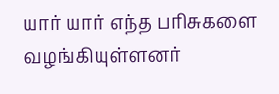யார் யார் எந்த பரிசுகளை வழங்கியுள்ளனர்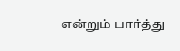என்றும் பார்த்து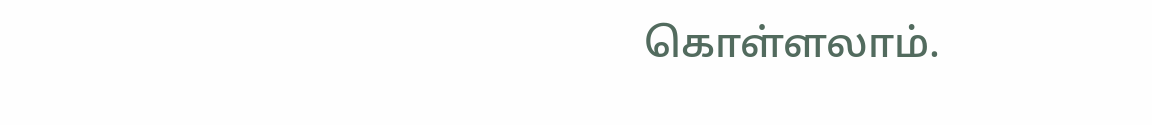கொள்ளலாம்.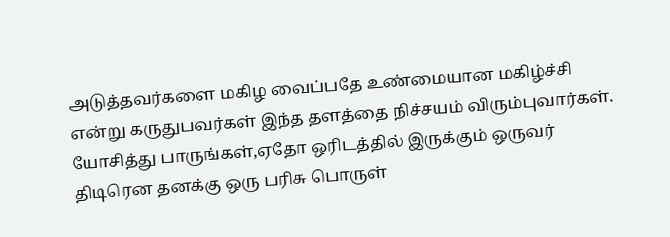அடுத்தவர்களை மகிழ வைப்பதே உண்மையான மகிழ்ச்சி என்று கருதுபவர்கள் இந்த தளத்தை நிச்சயம் விரும்புவார்கள்.
யோசித்து பாருங்கள்,ஏதோ ஒரிடத்தில் இருக்கும் ஒருவர் திடிரென தனக்கு ஒரு பரிசு பொருள்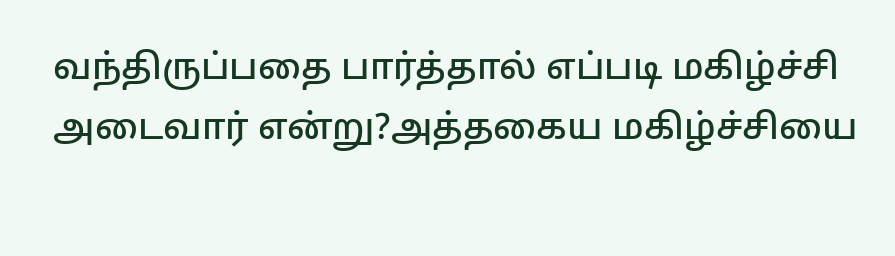வந்திருப்பதை பார்த்தால் எப்படி மகிழ்ச்சி அடைவார் என்று?அத்தகைய மகிழ்ச்சியை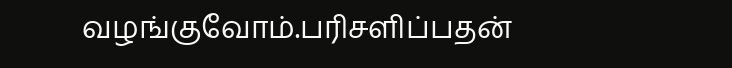வழங்குவோம்.பரிசளிப்பதன்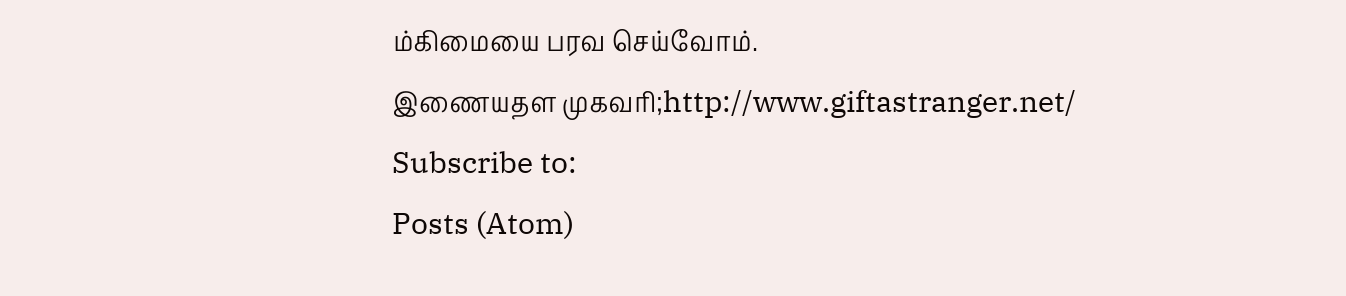ம்கிமையை பரவ செய்வோம்.
இணையதள முகவரி;http://www.giftastranger.net/
Subscribe to:
Posts (Atom)